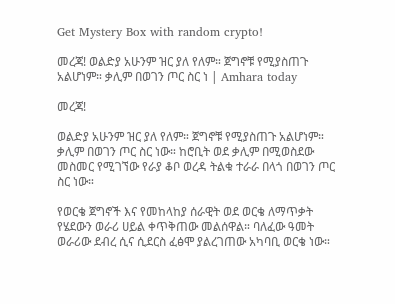Get Mystery Box with random crypto!

መረጃ! ወልድያ አሁንም ዝር ያለ የለም። ጀግኖቹ የሚያስጠጉ አልሆነም። ቃሊም በወገን ጦር ስር ነ | Amhara today

መረጃ!

ወልድያ አሁንም ዝር ያለ የለም። ጀግኖቹ የሚያስጠጉ አልሆነም። ቃሊም በወገን ጦር ስር ነው። ከሮቢት ወደ ቃሊም በሚወስደው መስመር የሚገኘው የራያ ቆቦ ወረዳ ትልቁ ተራራ በላጎ በወገን ጦር ስር ነው።

የወርቄ ጀግኖች እና የመከላከያ ሰራዊት ወደ ወርቄ ለማጥቃት የሄደውን ወራሪ ሀይል ቀጥቅጠው መልሰዋል። ባለፈው ዓመት ወራሪው ደብረ ሲና ሲደርስ ፈፅሞ ያልረገጠው አካባቢ ወርቄ ነው።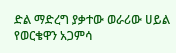ድል ማድረግ ያቃተው ወራሪው ሀይል የወርቄዋን አጋምሳ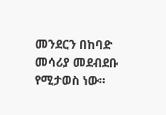መንደርን በከባድ መሳሪያ መደብደቡ የሚታወስ ነው።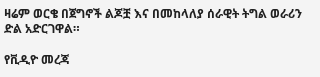ዛሬም ወርቄ በጀግኖች ልጆቿ እና በመከላለያ ሰራዊት ትግል ወራሪን ድል አድርገዋል።

የቪዲዮ መረጃ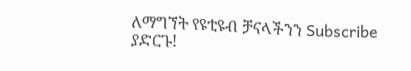ለማግኘት የዩቲዩብ ቻናላችንን Subscribe ያድርጉ!